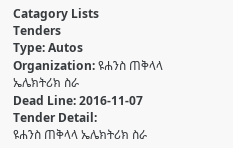Catagory Lists
Tenders
Type: Autos
Organization: ዩሐንስ ጠቅላላ ኤሌክትሪክ ስራ
Dead Line: 2016-11-07
Tender Detail:
ዩሐንስ ጠቅላላ ኤሌክትሪክ ስራ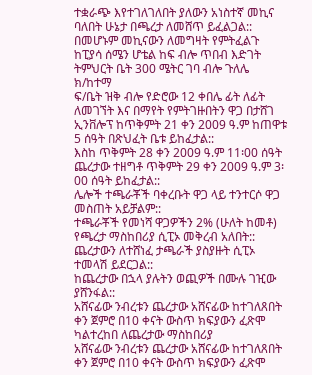ተቋራጭ እየተገለገለበት ያለውን አነስተኛ መኪና ባለበት ሁኔታ በጫረታ ለመሸጥ ይፈልጋል::
በመሆኑም መኪናውን ለመግዛት የምትፈልጉ ከፒያሳ ሰሜን ሆቴል ከፍ ብሎ ጥበብ እድገት ትምህርት ቤት 300 ሜትር ገባ ብሎ ጉለሌ ክ/ከተማ
ፍ/ቤት ዝቅ ብሎ የድሮው 12 ቀበሌ ፊት ለፊት ለመገኘት እና በማየት የምትገዙበትን ዋጋ በታሸገ ኢንቨሎፕ ከጥቅምት 21 ቀን 2009 ዓ.ም ከጠዋቱ 5 ሰዓት በጽህፈት ቤቱ ይከፈታል::
እስከ ጥቅምት 28 ቀን 2009 ዓ.ም 11፡00 ሰዓት ጨረታው ተዘግቶ ጥቅምት 29 ቀን 2009 ዓ.ም 3፡00 ሰዓት ይከፈታል::
ሌሎች ተጫራቾች ባቀረቡት ዋጋ ላይ ተንተርሶ ዋጋ መስጠት አይቻልም::
ተጫራቾች የመነሻ ዋጋዎችን 2% (ሁለት ከመቶ) የጫረታ ማስከበሪያ ሲፒኦ መቅረብ አለበት::
ጨረታውን ለተሸነፈ ታጫራች ያስያዙት ሲፒኦ ተመላሽ ይደርጋል::
ከጨረታው በኋላ ያሉትን ወጪዎች በሙሉ ገዢው ያሸንፋል::
አሸናፊው ንብረቱን ጨረታው አሸናፊው ከተገለጸበት ቀን ጀምሮ በ10 ቀናት ውስጥ ክፍያውን ፈጽሞ ካልተረከበ ለጨረታው ማስከበሪያ
አሸናፊው ንብረቱን ጨረታው አሸናፊው ከተገለጸበት ቀን ጀምሮ በ10 ቀናት ውስጥ ክፍያውን ፈጽሞ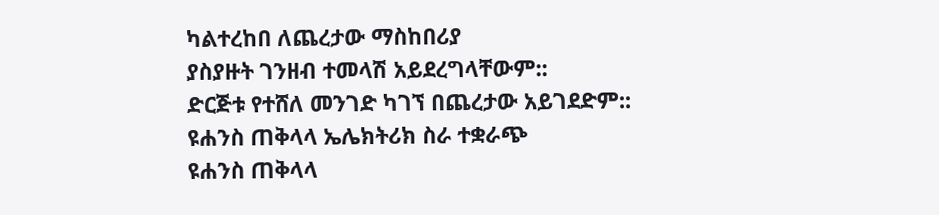ካልተረከበ ለጨረታው ማስከበሪያ
ያስያዙት ገንዘብ ተመላሽ አይደረግላቸውም::
ድርጅቱ የተሸለ መንገድ ካገኘ በጨረታው አይገደድም::
ዩሐንስ ጠቅላላ ኤሌክትሪክ ስራ ተቋራጭ
ዩሐንስ ጠቅላላ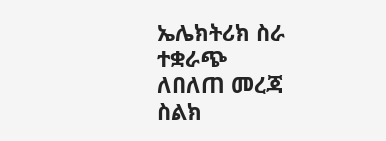ኤሌክትሪክ ስራ ተቋራጭ
ለበለጠ መረጃ ስልክ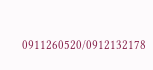0911260520/0912132178